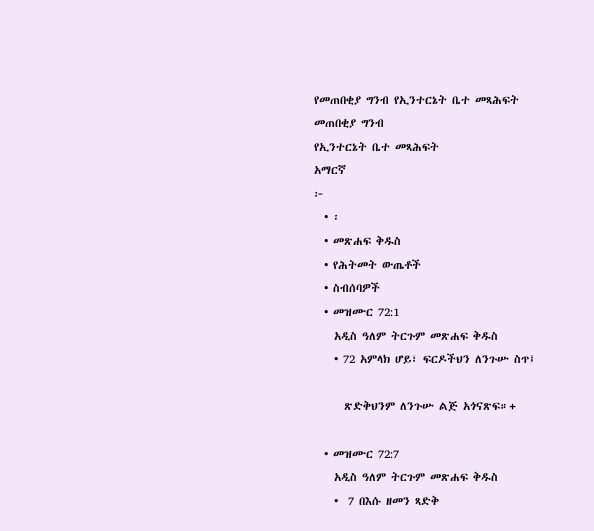የመጠበቂያ ግንብ የኢንተርኔት ቤተ መጻሕፍት
መጠበቂያ ግንብ
የኢንተርኔት ቤተ መጻሕፍት
አማርኛ
፦
  • ፡
  • መጽሐፍ ቅዱስ
  • የሕትመት ውጤቶች
  • ስብሰባዎች
  • መዝሙር 72:1
    አዲስ ዓለም ትርጉም መጽሐፍ ቅዱስ
    • 72 አምላክ ሆይ፣ ፍርዶችህን ለንጉሡ ስጥ፤

      ጽድቅህንም ለንጉሡ ልጅ አጎናጽፍ።+

  • መዝሙር 72:7
    አዲስ ዓለም ትርጉም መጽሐፍ ቅዱስ
    •  7 በእሱ ዘመን ጻድቅ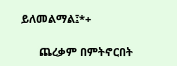ይለመልማል፤*+

      ጨረቃም በምትኖርበት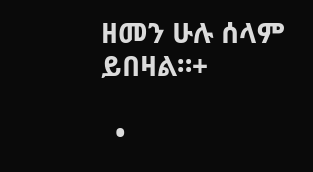ዘመን ሁሉ ሰላም ይበዛል።+

  •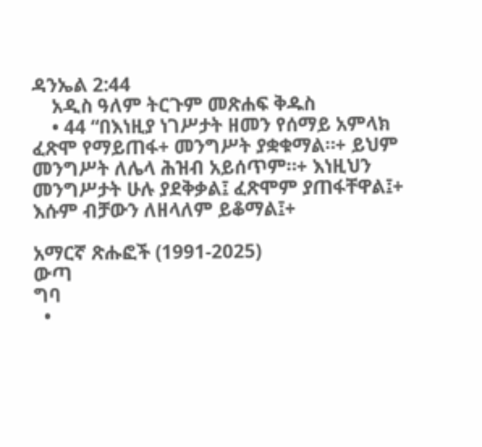ዳንኤል 2:44
    አዲስ ዓለም ትርጉም መጽሐፍ ቅዱስ
    • 44 “በእነዚያ ነገሥታት ዘመን የሰማይ አምላክ ፈጽሞ የማይጠፋ+ መንግሥት ያቋቁማል።+ ይህም መንግሥት ለሌላ ሕዝብ አይሰጥም።+ እነዚህን መንግሥታት ሁሉ ያደቅቃል፤ ፈጽሞም ያጠፋቸዋል፤+ እሱም ብቻውን ለዘላለም ይቆማል፤+

አማርኛ ጽሑፎች (1991-2025)
ውጣ
ግባ
  •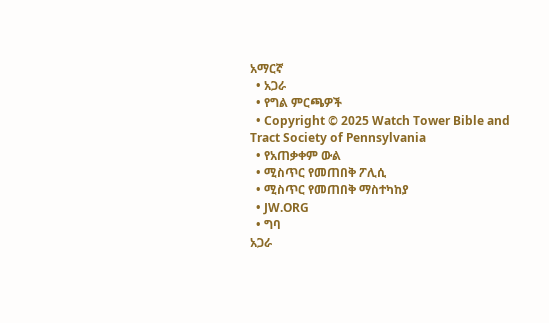አማርኛ
  • አጋራ
  • የግል ምርጫዎች
  • Copyright © 2025 Watch Tower Bible and Tract Society of Pennsylvania
  • የአጠቃቀም ውል
  • ሚስጥር የመጠበቅ ፖሊሲ
  • ሚስጥር የመጠበቅ ማስተካከያ
  • JW.ORG
  • ግባ
አጋራ